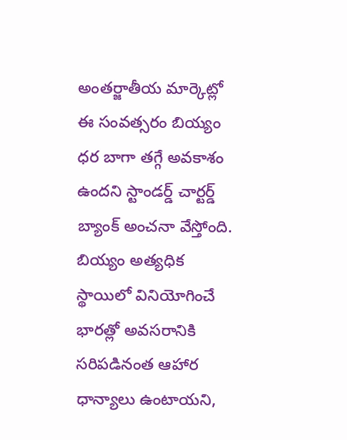అంతర్జాతీయ మార్కెట్లో ఈ సంవత్సరం బియ్యం ధర బాగా తగ్గే అవకాశం ఉందని స్టాండర్డ్ చార్టర్డ్ బ్యాంక్ అంచనా వేస్తోంది. బియ్యం అత్యధిక స్థాయిలో వినియోగించే భారత్లో అవసరానికి సరిపడినంత ఆహార ధాన్యాలు ఉంటాయని,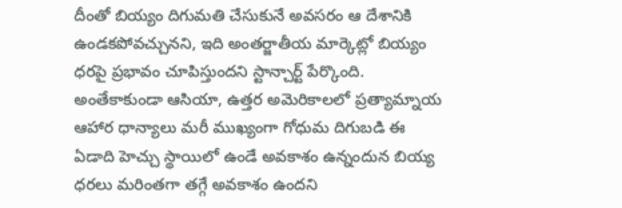దీంతో బియ్యం దిగుమతి చేసుకునే అవసరం ఆ దేశానికి ఉండకపోవచ్చునని, ఇది అంతర్జాతీయ మార్కెట్లో బియ్యం ధరపై ప్రభావం చూపిస్తుందని స్టాన్చార్ట్ పేర్కొంది.
అంతేకాకుండా ఆసియా, ఉత్తర అమెరికాలలో ప్రత్యామ్నాయ ఆహార ధాన్యాలు మరీ ముఖ్యంగా గోధుమ దిగుబడి ఈ ఏడాది హెచ్చు స్థాయిలో ఉండే అవకాశం ఉన్నందున బియ్య ధరలు మరింతగా తగ్గే అవకాశం ఉందని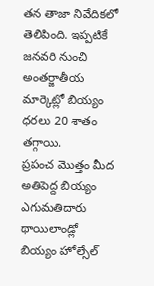తన తాజా నివేదికలో తెలిపింది. ఇప్పటికే జనవరి నుంచి అంతర్జాతీయ మార్కెట్లో బియ్యం ధరలు 20 శాతం తగ్గాయి.
ప్రపంచ మొత్తం మీద అతిపెద్ద బియ్యం ఎగుమతిదారు థాయిలాండ్లో బియ్యం హోల్సేల్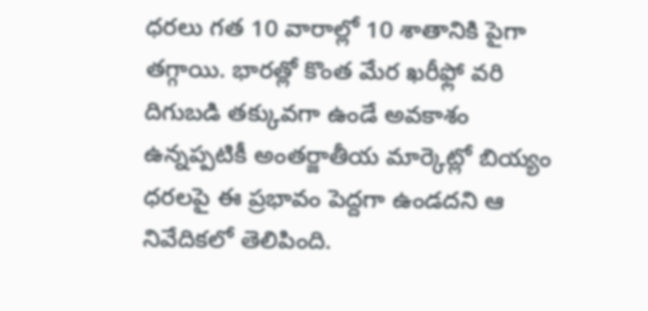ధరలు గత 10 వారాల్లో 10 శాతానికి పైగా తగ్గాయి. భారత్లో కొంత మేర ఖరీఫ్లో వరి దిగుబడి తక్కువగా ఉండే అవకాశం ఉన్నప్పటికీ అంతర్జాతీయ మార్కెట్లో బియ్యం ధరలపై ఈ ప్రభావం పెద్దగా ఉండదని ఆ నివేదికలో తెలిపింది.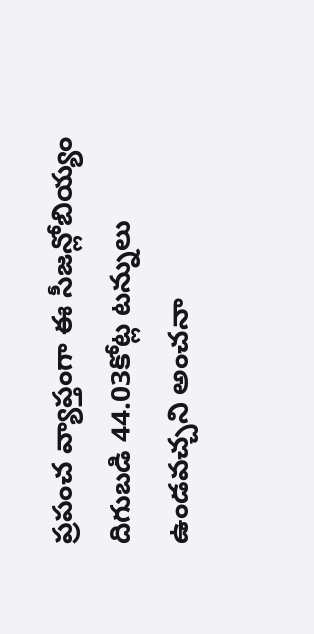ప్రపంచ వ్యాప్తంగా ఈ సీజన్లోబియ్యం దిగుబడి 44.03కోట్ల టన్నులు ఉండవచ్చని అంచనా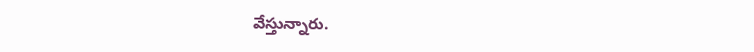వేస్తున్నారు.